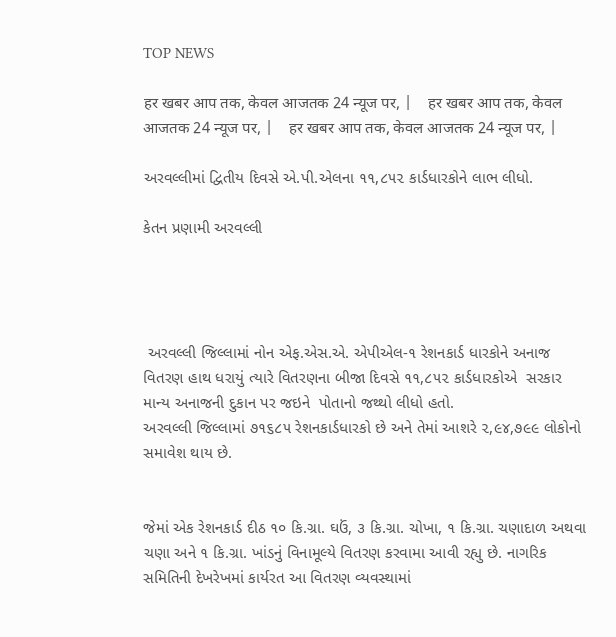TOP NEWS

हर खबर आप तक, केवल आजतक 24 न्यूज पर, |    हर खबर आप तक, केवल आजतक 24 न्यूज पर, |    हर खबर आप तक, केवल आजतक 24 न्यूज पर, |

અરવલ્લીમાં દ્વિતીય દિવસે એ.પી.એલના ૧૧,૮૫૨ કાર્ડધારકોને લાભ લીધો.

કેતન પ્રણામી અરવલ્લી




 અરવલ્લી જિલ્લામાં નોન એફ.એસ.એ. એપીએલ-૧ રેશનકાર્ડ ધારકોને અનાજ વિતરણ હાથ ધરાયું ત્યારે વિતરણના બીજા દિવસે ૧૧,૮૫૨ કાર્ડધારકોએ  સરકાર માન્ય અનાજની દુકાન પર જઇને  પોતાનો જથ્થો લીધો હતો.
અરવલ્લી જિલ્લામાં ૭૧૬૮૫ રેશનકાર્ડધારકો છે અને તેમાં આશરે ૨,૯૪,૭૯૯ લોકોનો સમાવેશ થાય છે.


જેમાં એક રેશનકાર્ડ દીઠ ૧૦ કિ.ગ્રા. ઘઉં, ૩ કિ.ગ્રા. ચોખા, ૧ કિ.ગ્રા. ચણાદાળ અથવા ચણા અને ૧ કિ.ગ્રા. ખાંડનું વિનામૂલ્યે વિતરણ કરવામા આવી રહ્યુ છે. નાગરિક સમિતિની દેખરેખમાં કાર્યરત આ વિતરણ વ્યવસ્થામાં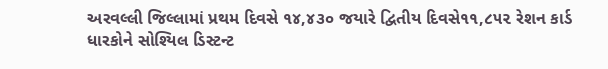અરવલ્લી જિલ્લામાં પ્રથમ દિવસે ૧૪,૪૩૦ જયારે દ્વિતીય દિવસે૧૧,૮૫૨ રેશન કાર્ડ ધારકોને સોશ્યિલ ડિસ્ટન્ટ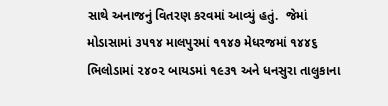સાથે અનાજનું વિતરણ કરવમાં આવ્યું હતું.  જેમાં મોડાસામાં ૩૫૧૪ માલપુરમાં ૧૧૪૭ મેધરજમાં ૧૪૪૬  ભિલોડામાં ૨૪૦૨ બાયડમાં ૧૯૩૧ અને ધનસુરા તાલુકાના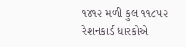૧૪૧૨ મળી કુલ ૧૧૮૫૨ રેશનકાર્ડ ધારકોએ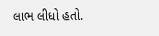લાભ લીધો હતો.